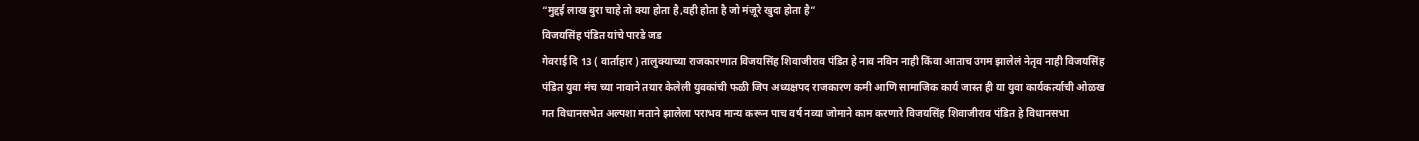“मुद्दई लाख बुरा चाहे तो क्या होता है,वही होता है जो मंज़ूरे खुदा होता है”
विजयसिंह पंडित यांचे पारडे जड
गेवराई दि 13 ( वार्ताहार ) तालुक्याच्या राजकारणात विजयसिंह शिवाजीराव पंडित हे नाव नविन नाही किंवा आताच उगम झालेलं नेतृव नाही विजयसिंह पंडित युवा मंच च्या नावाने तयार केलेली युवकांची फळी जिप अध्यक्षपद राजकारण कमी आणि सामाजिक कार्य जास्त ही या युवा कार्यकर्त्याची ओळख गत विधानसभेत अल्पशा मताने झालेला पराभव मान्य करून पाच वर्ष नव्या जोमाने काम करणारे विजयसिंह शिवाजीराव पंडित हे विधानसभा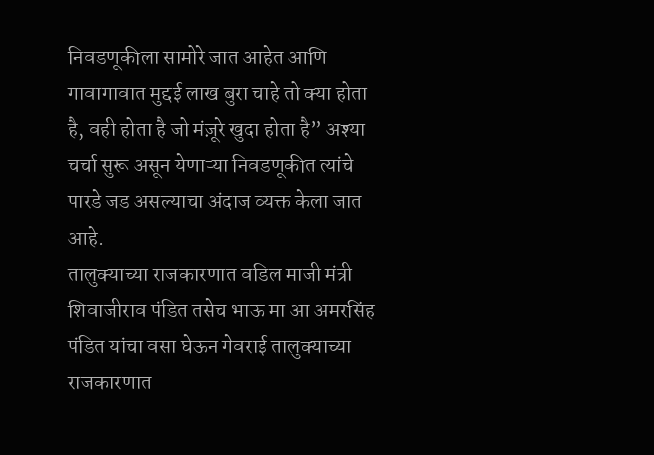निवडणूकीला सामोरे जात आहेत आणि गावागावात मुद्दई लाख बुरा चाहे तो क्या होता है, वही होता है जो मंज़ूरे खुदा होता है” अश्या चर्चा सुरू असून येणाऱ्या निवडणूकीत त्यांचे पारडे जड असल्याचा अंदाज व्यक्त केला जात आहे.
तालुक्याच्या राजकारणात वडिल माजी मंत्री शिवाजीराव पंडित तसेच भाऊ मा आ अमरसिंह पंडित यांचा वसा घेऊन गेवराई तालुक्याच्या राजकारणात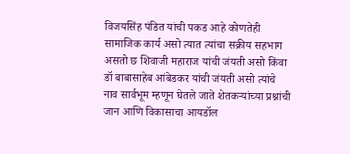विजयसिंह पंडित यांची पकड आहे कोणतेही सामाजिक कार्य असो त्यात त्यांचा सक्रीय सहभाग असतो छ शिवाजी महाराज यांची जंयती असो किंवा डॉ बाबासाहेब आंबेडकर यांची जंयती असो त्यांचे नाव सार्वभूम म्हणून घेतले जाते शेतकऱ्यांच्या प्रश्नांची जान आणि विकासाचा आयडॉल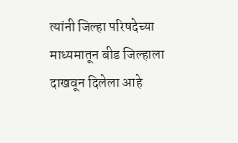त्यांनी जिल्हा परिषदेच्या माध्यमातून बीड जिल्हाला दाखवून दिलेला आहे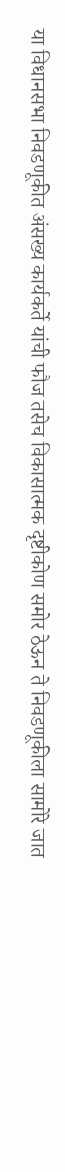या विधानसभा निवडणूकीत अंसख्य कार्यकर्ते यांची फौज तसेच विकासात्मक दृष्टीकोण समोर ठेऊन ते निवडणूकीला सामोरे जात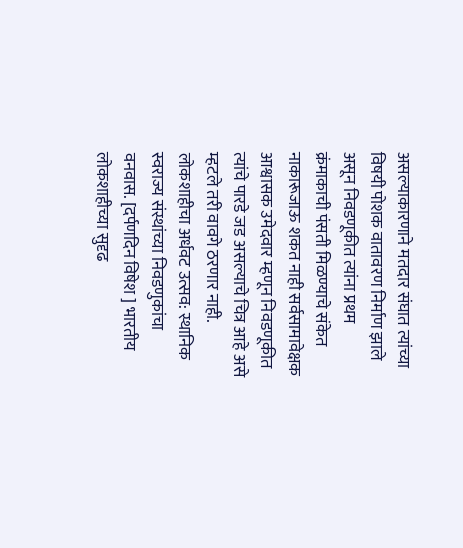असल्याकारणाने मतदार संघात त्यांच्या विषयी पोशक वातावरण निर्माण झाले असून निवडणूकीत त्यांना प्रथम क्रंमाकाची पंसती मिळण्याचे संकेत नाकारूजाऊ शकत नाही सर्वसामावेक्षक आश्वासक उमेदवार म्हणून निवडणूकीत त्यांचे पारडे जड असल्याचे चित्र आहे असे म्हटले तरी वावगे ठरणार नाही.
लोकशाहीचा अर्धवट उत्सव: स्थानिक स्वराज्य संस्थांच्या निवडणुकांचा वनवास. [दर्पणदिन विषेश ] भारतीय लोकशाहीच्या सुदृढ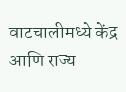वाटचालीमध्ये केंद्र आणि राज्य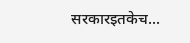सरकारइतकेच...